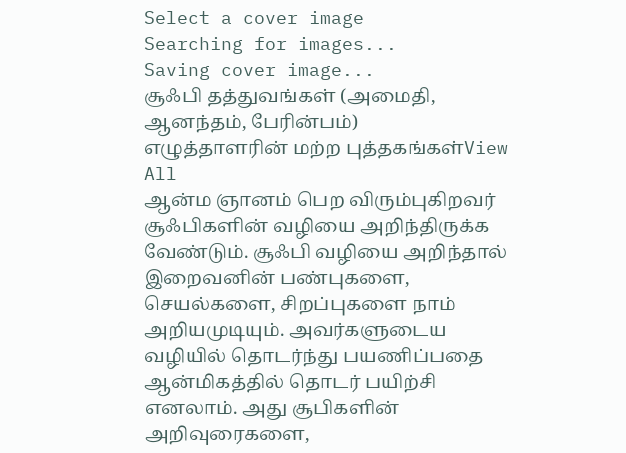Select a cover image
Searching for images...
Saving cover image...
சூஃபி தத்துவங்கள் (அமைதி, ஆனந்தம், பேரின்பம்)
எழுத்தாளரின் மற்ற புத்தகங்கள்View All
ஆன்ம ஞானம் பெற விரும்புகிறவர் சூஃபிகளின் வழியை அறிந்திருக்க வேண்டும். சூஃபி வழியை அறிந்தால் இறைவனின் பண்புகளை, செயல்களை, சிறப்புகளை நாம் அறியமுடியும். அவர்களுடைய வழியில் தொடர்ந்து பயணிப்பதை ஆன்மிகத்தில் தொடர் பயிற்சி எனலாம். அது சூபிகளின் அறிவுரைகளை,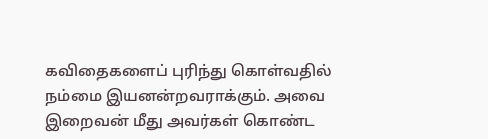கவிதைகளைப் புரிந்து கொள்வதில் நம்மை இயனன்றவராக்கும். அவை இறைவன் மீது அவர்கள் கொண்ட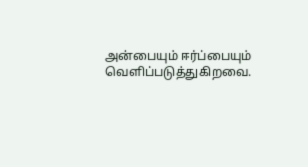அன்பையும் ஈர்ப்பையும் வெளிப்படுத்துகிறவை.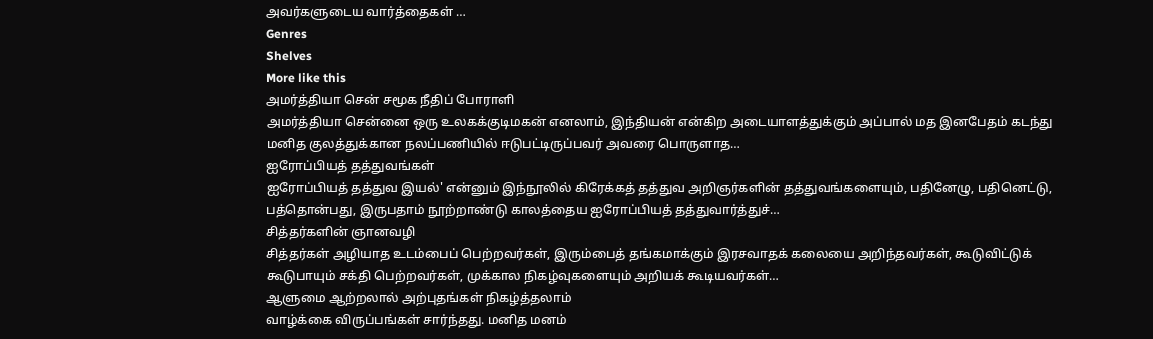அவர்களுடைய வார்த்தைகள் …
Genres
Shelves
More like this
அமர்த்தியா சென் சமூக நீதிப் போராளி
அமர்த்தியா சென்னை ஒரு உலகக்குடிமகன் எனலாம், இந்தியன் என்கிற அடையாளத்துக்கும் அப்பால் மத இனபேதம் கடந்து மனித குலத்துக்கான நலப்பணியில் ஈடுபட்டிருப்பவர் அவரை பொருளாத…
ஐரோப்பியத் தத்துவங்கள்
ஐரோப்பியத் தத்துவ இயல்' என்னும் இந்நூலில் கிரேக்கத் தத்துவ அறிஞர்களின் தத்துவங்களையும், பதினேழு, பதினெட்டு, பத்தொன்பது, இருபதாம் நூற்றாண்டு காலத்தைய ஐரோப்பியத் தத்துவார்த்துச்…
சித்தர்களின் ஞானவழி
சித்தர்கள் அழியாத உடம்பைப் பெற்றவர்கள், இரும்பைத் தங்கமாக்கும் இரசவாதக் கலையை அறிந்தவர்கள், கூடுவிட்டுக் கூடுபாயும் சக்தி பெற்றவர்கள், முக்கால நிகழ்வுகளையும் அறியக் கூடியவர்கள்…
ஆளுமை ஆற்றலால் அற்புதங்கள் நிகழ்த்தலாம்
வாழ்க்கை விருப்பங்கள் சார்ந்தது. மனித மனம்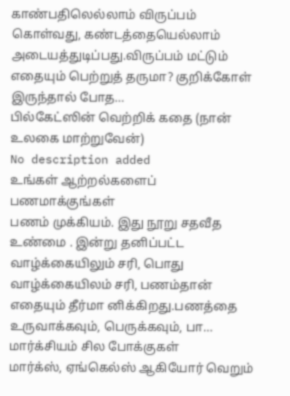காண்பதிலெல்லாம் விருப்பம் கொள்வது, கண்டத்தையெல்லாம் அடையத்துடிப்பது.விருப்பம் மட்டும் எதையும் பெற்றுத் தருமா? குறிக்கோள் இருந்தால் போத…
பில்கேட்ஸின் வெற்றிக் கதை (நான் உலகை மாற்றுவேன்)
No description added
உங்கள் ஆற்றல்களைப் பணமாக்குங்கள்
பணம் முக்கியம். இது நூறு சதவீத உண்மை . இன்று தனிப்பட்ட வாழ்க்கையிலும் சரி, பொது வாழ்க்கையிலம் சரி, பணம்தான் எதையும் தீர்மா னிக்கிறது.பணத்தை உருவாக்கவும், பெருக்கவும், பா…
மார்க்சியம் சில போக்குகள்
மார்க்ஸ், ஏங்கெல்ஸ் ஆகியோர் வெறும்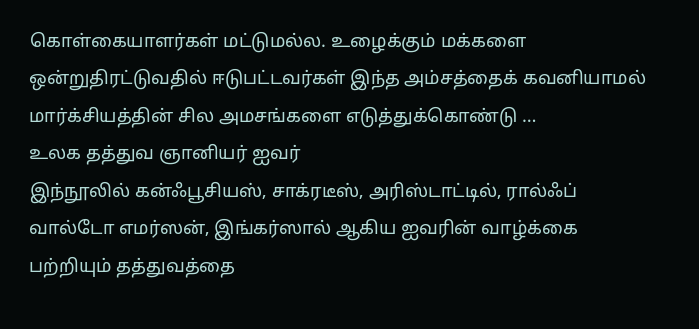கொள்கையாளர்கள் மட்டுமல்ல. உழைக்கும் மக்களை ஒன்றுதிரட்டுவதில் ஈடுபட்டவர்கள் இந்த அம்சத்தைக் கவனியாமல் மார்க்சியத்தின் சில அமசங்களை எடுத்துக்கொண்டு …
உலக தத்துவ ஞானியர் ஐவர்
இந்நூலில் கன்ஃபூசியஸ், சாக்ரடீஸ், அரிஸ்டாட்டில், ரால்ஃப் வால்டோ எமர்ஸன், இங்கர்ஸால் ஆகிய ஐவரின் வாழ்க்கை பற்றியும் தத்துவத்தை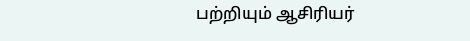பற்றியும் ஆசிரியர்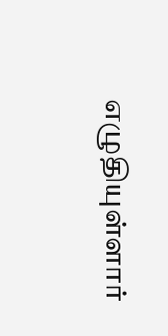எழுதியுள்ளார்